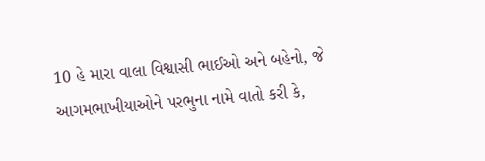10 હે મારા વાલા વિશ્વાસી ભાઈઓ અને બહેનો, જે આગમભાખીયાઓને પરભુના નામે વાતો કરી કે,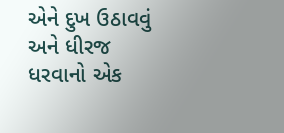એને દુખ ઉઠાવવું અને ધીરજ ધરવાનો એક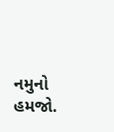નમુનો હમજો.